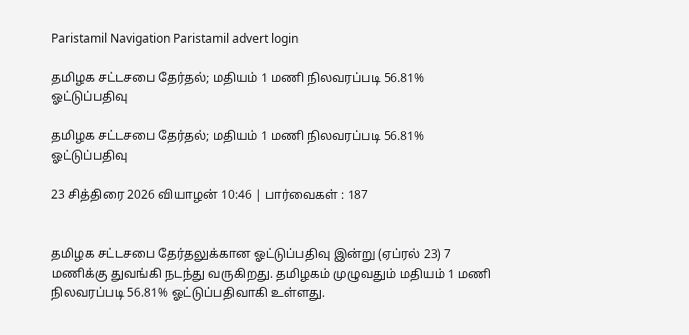Paristamil Navigation Paristamil advert login

தமிழக சட்டசபை தேர்தல்; மதியம் 1 மணி நிலவரப்படி 56.81% ஓட்டுப்பதிவு

தமிழக சட்டசபை தேர்தல்; மதியம் 1 மணி நிலவரப்படி 56.81% ஓட்டுப்பதிவு

23 சித்திரை 2026 வியாழன் 10:46 | பார்வைகள் : 187


தமிழக சட்டசபை தேர்தலுக்கான ஓட்டுப்பதிவு இன்று (ஏப்ரல் 23) 7 மணிக்கு துவங்கி நடந்து வருகிறது. தமிழகம் முழுவதும் மதியம் 1 மணி நிலவரப்படி 56.81% ஓட்டுப்பதிவாகி உள்ளது.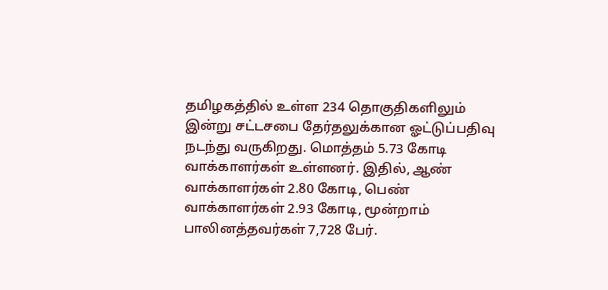தமிழகத்தில் உள்ள 234 தொகுதிகளிலும் இன்று சட்டசபை தேர்தலுக்கான ஓட்டுப்பதிவு நடந்து வருகிறது. மொத்தம் 5.73 கோடி வாக்காளர்கள் உள்ளனர். இதில், ஆண் வாக்காளர்கள் 2.80 கோடி, பெண் வாக்காளர்கள் 2.93 கோடி, மூன்றாம் பாலினத்தவர்கள் 7,728 பேர்.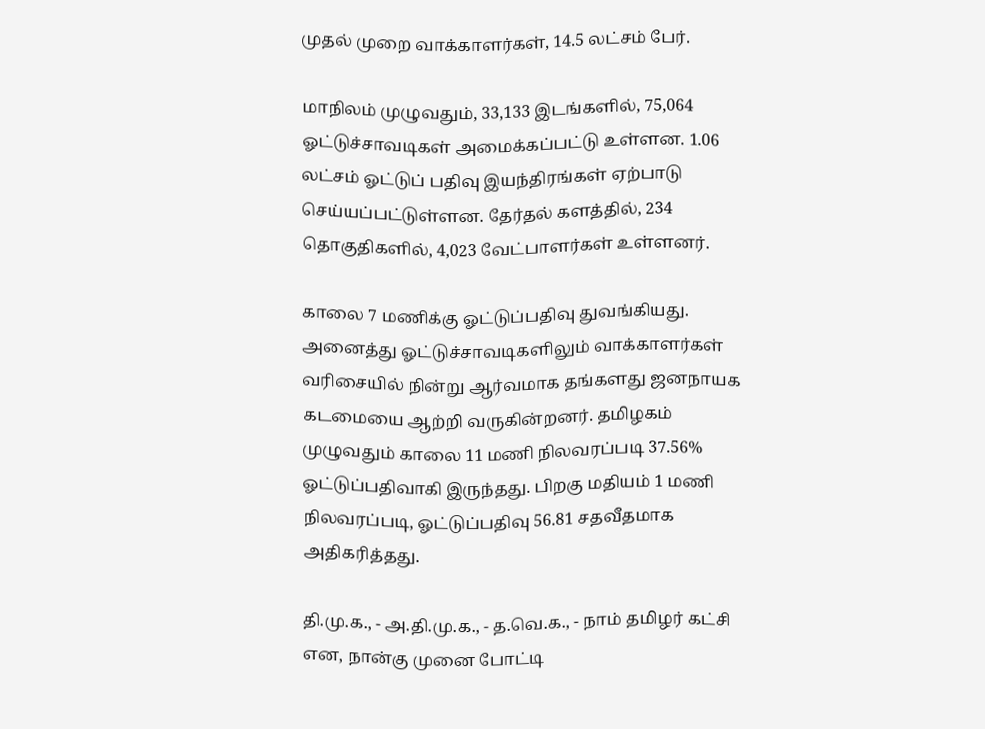முதல் முறை வாக்காளர்கள், 14.5 லட்சம் பேர்.

மாநிலம் முழுவதும், 33,133 இடங்களில், 75,064 ஓட்டுச்சாவடிகள் அமைக்கப்பட்டு உள்ளன. 1.06 லட்சம் ஓட்டுப் பதிவு இயந்திரங்கள் ஏற்பாடு செய்யப்பட்டுள்ளன. தேர்தல் களத்தில், 234 தொகுதிகளில், 4,023 வேட்பாளர்கள் உள்ளனர்.

காலை 7 மணிக்கு ஓட்டுப்பதிவு துவங்கியது. அனைத்து ஓட்டுச்சாவடிகளிலும் வாக்காளர்கள் வரிசையில் நின்று ஆர்வமாக தங்களது ஜனநாயக கடமையை ஆற்றி வருகின்றனர். தமிழகம் முழுவதும் காலை 11 மணி நிலவரப்படி 37.56% ஓட்டுப்பதிவாகி இருந்தது. பிறகு மதியம் 1 மணி நிலவரப்படி, ஓட்டுப்பதிவு 56.81 சதவீதமாக அதிகரித்தது.

தி.மு.க., - அ.தி.மு.க., - த.வெ.க., - நாம் தமிழர் கட்சி என, நான்கு முனை போட்டி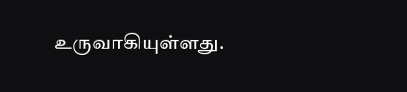உருவாகியுள்ளது.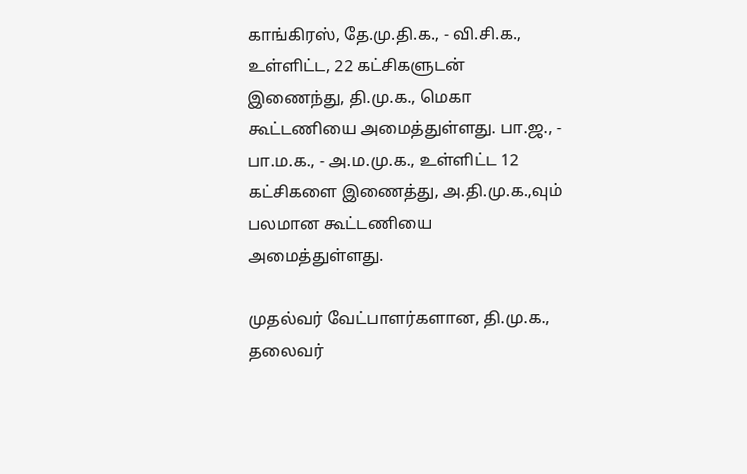காங்கிரஸ், தே.மு.தி.க., - வி.சி.க., உள்ளிட்ட, 22 கட்சிகளுடன் இணைந்து, தி.மு.க., மெகா கூட்டணியை அமைத்துள்ளது. பா.ஜ., - பா.ம.க., - அ.ம.மு.க., உள்ளிட்ட 12 கட்சிகளை இணைத்து, அ.தி.மு.க.,வும் பலமான கூட்டணியை அமைத்துள்ளது.

முதல்வர் வேட்பாளர்களான, தி.மு.க., தலைவர்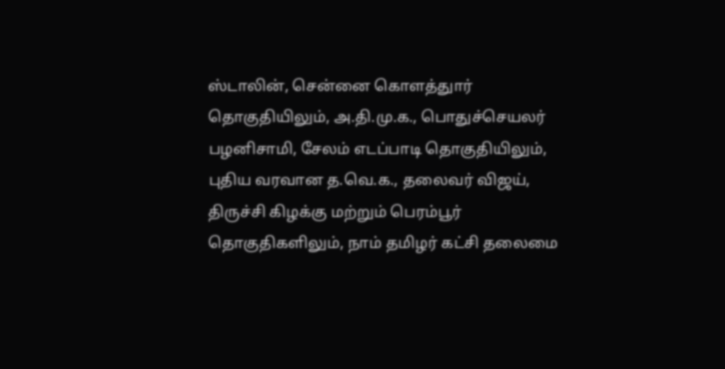ஸ்டாலின், சென்னை கொளத்துார் தொகுதியிலும், அ.தி.மு.க., பொதுச்செயலர் பழனிசாமி, சேலம் எடப்பாடி தொகுதியிலும், புதிய வரவான த.வெ.க., தலைவர் விஜய், திருச்சி கிழக்கு மற்றும் பெரம்பூர் தொகுதிகளிலும், நாம் தமிழர் கட்சி தலைமை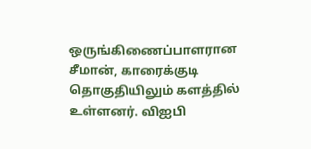ஒருங்கிணைப்பாளரான சீமான், காரைக்குடி தொகுதியிலும் களத்தில் உள்ளனர். விஐபி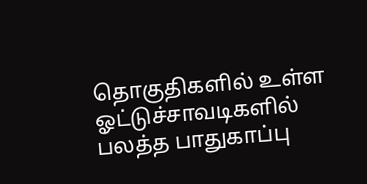தொகுதிகளில் உள்ள ஓட்டுச்சாவடிகளில் பலத்த பாதுகாப்பு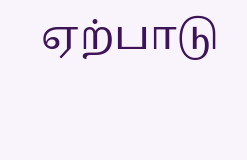ஏற்பாடு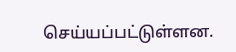செய்யப்பட்டுள்ளன.